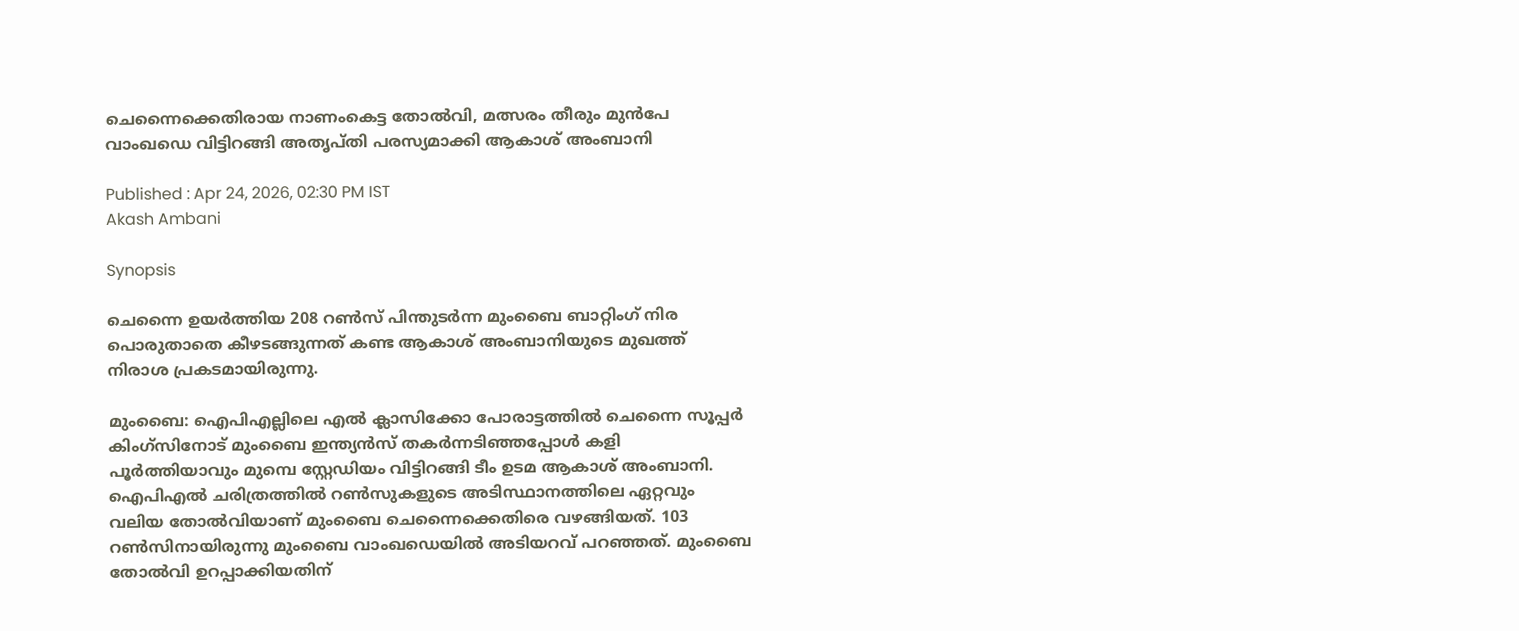ചെന്നൈക്കെതിരായ നാണംകെട്ട തോൽവി, മത്സരം തീരും മുൻപേ വാംഖഡെ വിട്ടിറങ്ങി അതൃപ്തി പരസ്യമാക്കി ആകാശ് അംബാനി

Published : Apr 24, 2026, 02:30 PM IST
Akash Ambani

Synopsis

ചെന്നൈ ഉയർത്തിയ 208 റൺസ് പിന്തുടർന്ന മുംബൈ ബാറ്റിംഗ് നിര പൊരുതാതെ കീഴടങ്ങുന്നത് കണ്ട ആകാശ് അംബാനിയുടെ മുഖത്ത് നിരാശ പ്രകടമായിരുന്നു.

മുംബൈ: ഐപിഎല്ലിലെ എല്‍ ക്ലാസിക്കോ പോരാട്ടത്തില്‍ ചെന്നൈ സൂപ്പര്‍ കിംഗ്സിനോട് മുംബൈ ഇന്ത്യൻസ് തകർന്നടിഞ്ഞപ്പോള്‍ കളി പൂര്‍ത്തിയാവും മുമ്പെ സ്റ്റേഡിയം വിട്ടിറങ്ങി ടീം ഉടമ ആകാശ് അംബാനി. ഐപിഎല്‍ ചരിത്രത്തിൽ റണ്‍സുകളുടെ അടിസ്ഥാനത്തിലെ ഏറ്റവും വലിയ തോല്‍വിയാണ് മുംബൈ ചെന്നൈക്കെതിരെ വഴങ്ങിയത്. 103 റൺസിനായിരുന്നു മുംബൈ വാംഖഡെയിൽ അടിയറവ് പറഞ്ഞത്. മുംബൈ തോല്‍വി ഉറപ്പാക്കിയതിന്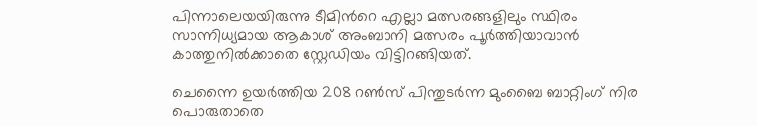പിന്നാലെയയിരുന്നു ടീമിന്‍റെ എല്ലാ മത്സരങ്ങളിലും സ്ഥിരം സാന്നിധ്യമായ ആകാശ് അംബാനി മത്സരം പൂര്‍ത്തിയാവാന്‍ കാത്തുനില്‍ക്കാതെ സ്റ്റേഡിയം വിട്ടിറങ്ങിയത്.

ചെന്നൈ ഉയർത്തിയ 208 റൺസ് പിന്തുടർന്ന മുംബൈ ബാറ്റിംഗ് നിര പൊരുതാതെ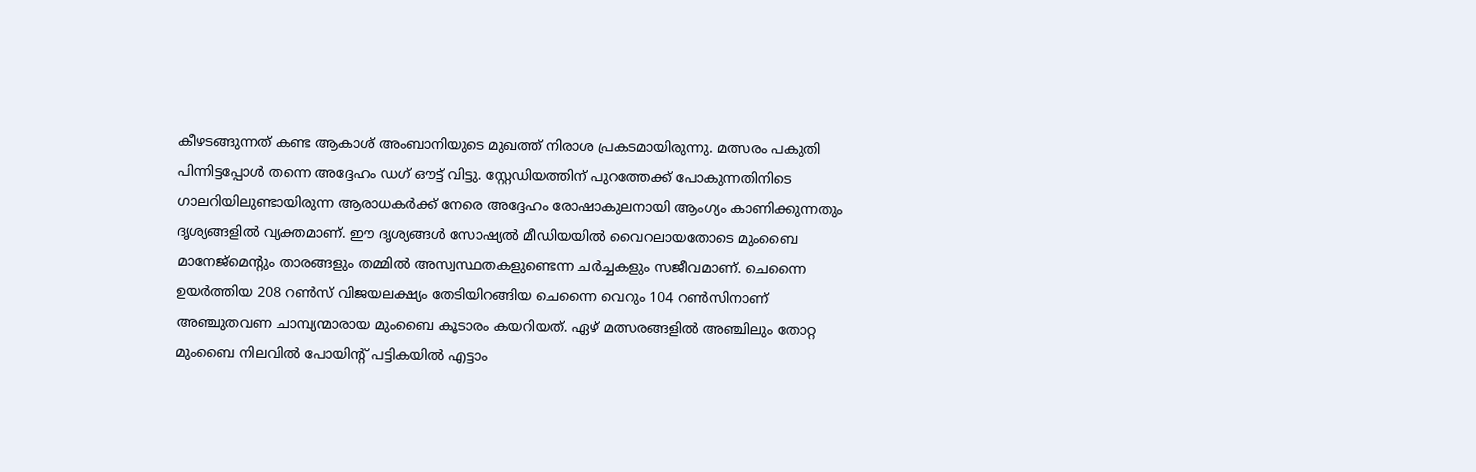കീഴടങ്ങുന്നത് കണ്ട ആകാശ് അംബാനിയുടെ മുഖത്ത് നിരാശ പ്രകടമായിരുന്നു. മത്സരം പകുതി പിന്നിട്ടപ്പോൾ തന്നെ അദ്ദേഹം ഡഗ് ഔട്ട് വിട്ടു. സ്റ്റേഡിയത്തിന് പുറത്തേക്ക് പോകുന്നതിനിടെ ഗാലറിയിലുണ്ടായിരുന്ന ആരാധകർക്ക് നേരെ അദ്ദേഹം രോഷാകുലനായി ആംഗ്യം കാണിക്കുന്നതും ദൃശ്യങ്ങളിൽ വ്യക്തമാണ്. ഈ ദൃശ്യങ്ങൾ സോഷ്യൽ മീഡിയയിൽ വൈറലായതോടെ മുംബൈ മാനേജ്‌മെന്‍റും താരങ്ങളും തമ്മിൽ അസ്വസ്ഥതകളുണ്ടെന്ന ചർച്ചകളും സജീവമാണ്. ചെന്നൈ ഉയര്‍ത്തിയ 208 റണ്‍സ് വിജയലക്ഷ്യം തേടിയിറങ്ങിയ ചെന്നൈ വെറും 104 റൺസിനാണ് അഞ്ചുതവണ ചാമ്പ്യന്മാരായ മുംബൈ കൂടാരം കയറിയത്. ഏഴ് മത്സരങ്ങളിൽ അഞ്ചിലും തോറ്റ മുംബൈ നിലവിൽ പോയിന്‍റ് പട്ടികയിൽ എട്ടാം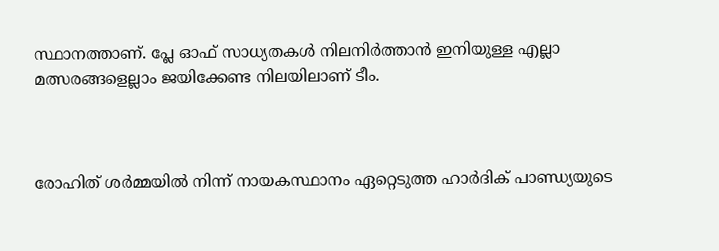സ്ഥാനത്താണ്. പ്ലേ ഓഫ് സാധ്യതകൾ നിലനിർത്താൻ ഇനിയുള്ള എല്ലാ മത്സരങ്ങളെല്ലാം ജയിക്കേണ്ട നിലയിലാണ് ടീം.



രോഹിത് ശർമ്മയിൽ നിന്ന് നായകസ്ഥാനം ഏറ്റെടുത്ത ഹാർദിക് പാണ്ഡ്യയുടെ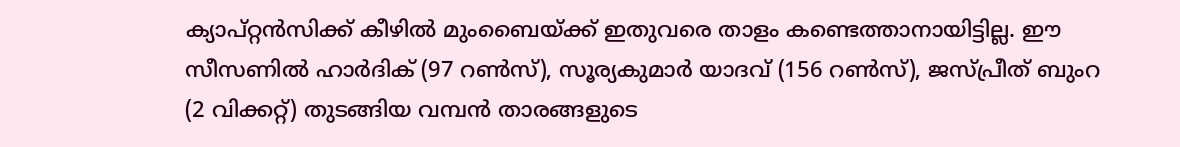ക്യാപ്റ്റൻസിക്ക് കീഴിൽ മുംബൈയ്ക്ക് ഇതുവരെ താളം കണ്ടെത്താനായിട്ടില്ല. ഈ സീസണില്‍ ഹാർദിക് (97 റൺസ്), സൂര്യകുമാർ യാദവ് (156 റൺസ്), ജസ്പ്രീത് ബുംറ (2 വിക്കറ്റ്) തുടങ്ങിയ വമ്പൻ താരങ്ങളുടെ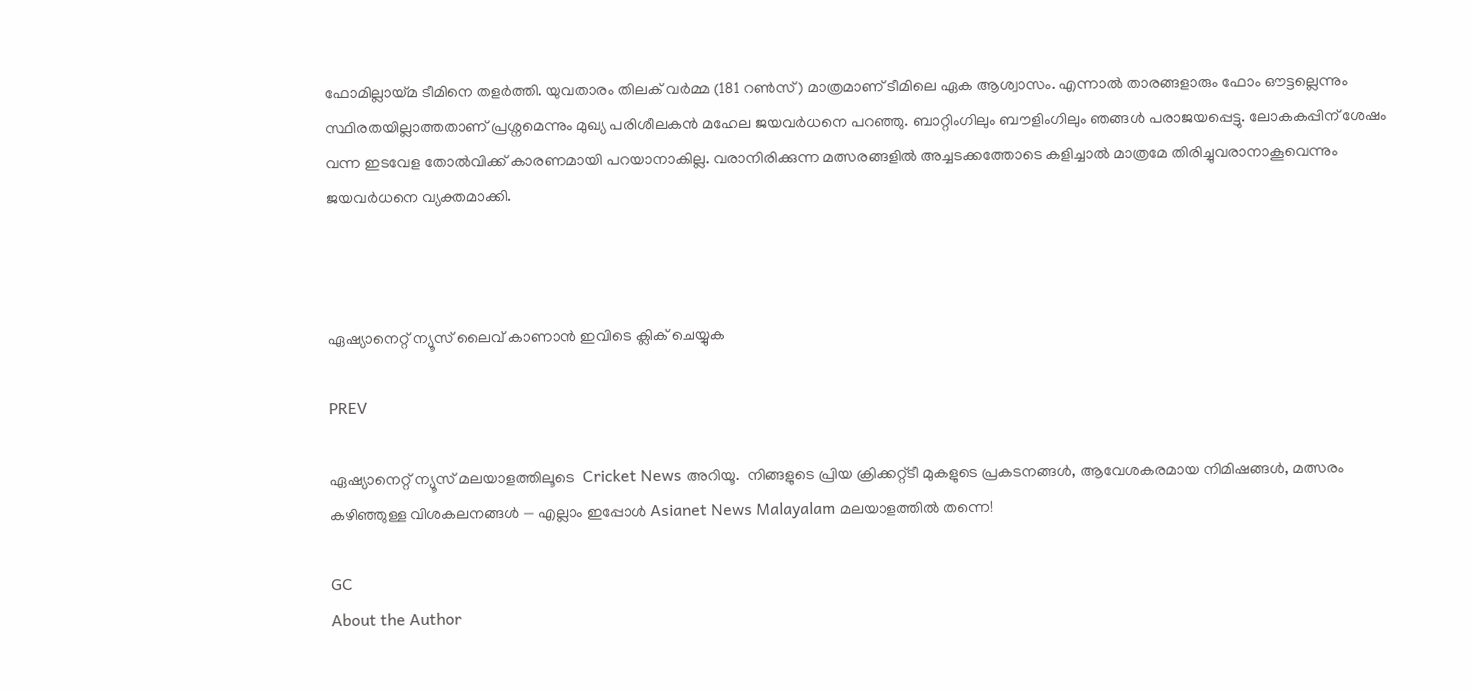ഫോമില്ലായ്മ ടീമിനെ തളർത്തി. യുവതാരം തിലക് വർമ്മ (181 റൺസ്) മാത്രമാണ് ടീമിലെ ഏക ആശ്വാസം. എന്നാല്‍ താരങ്ങളാരും ഫോം ഔട്ടല്ലെന്നും സ്ഥിരതയില്ലാത്തതാണ് പ്രശ്നമെന്നും മുഖ്യ പരിശീലകൻ മഹേല ജയവർധനെ പറഞ്ഞു. ബാറ്റിംഗിലും ബൗളിംഗിലും ഞങ്ങൾ പരാജയപ്പെട്ടു. ലോകകപ്പിന് ശേഷം വന്ന ഇടവേള തോൽവിക്ക് കാരണമായി പറയാനാകില്ല. വരാനിരിക്കുന്ന മത്സരങ്ങളിൽ അച്ചടക്കത്തോടെ കളിച്ചാൽ മാത്രമേ തിരിച്ചുവരാനാകൂവെന്നും ജയവർധനെ വ്യക്തമാക്കി.



ഏഷ്യാനെറ്റ് ന്യൂസ് ലൈവ് കാണാന്‍ ഇവിടെ ക്ലിക് ചെയ്യുക

PREV

ഏഷ്യാനെറ്റ് ന്യൂസ് മലയാളത്തിലൂടെ  Cricket News അറിയൂ.  നിങ്ങളുടെ പ്രിയ ക്രിക്കറ്റ്ടീ മുകളുടെ പ്രകടനങ്ങൾ, ആവേശകരമായ നിമിഷങ്ങൾ, മത്സരം കഴിഞ്ഞുള്ള വിശകലനങ്ങൾ — എല്ലാം ഇപ്പോൾ Asianet News Malayalam മലയാളത്തിൽ തന്നെ!

GC
About the Author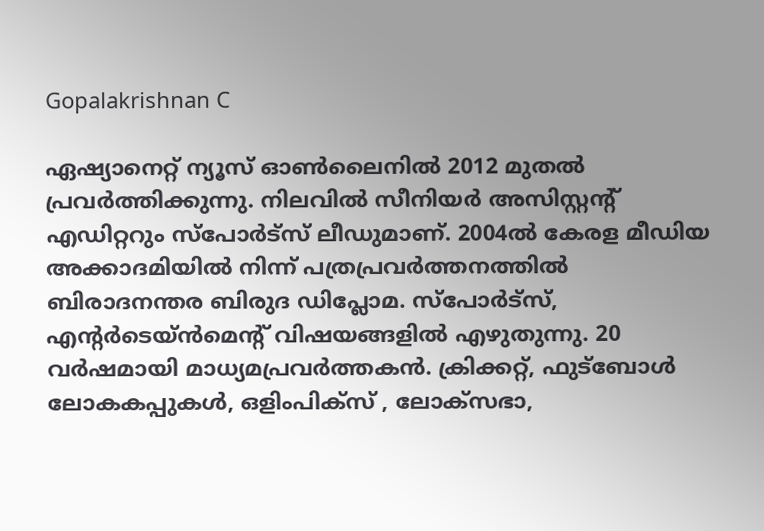Gopalakrishnan C

ഏഷ്യാനെറ്റ് ന്യൂസ് ഓണ്‍ലൈനില്‍ 2012 മുതല്‍ പ്രവര്‍ത്തിക്കുന്നു. നിലവില്‍ സീനിയര്‍ അസിസ്റ്റന്‍റ് എഡിറ്ററും സ്പോർട്സ് ലീഡുമാണ്. 2004ൽ കേരള മീഡിയ അക്കാദമിയില്‍ നിന്ന് പത്രപ്രവര്‍ത്തനത്തില്‍ ബിരാദനന്തര ബിരുദ ഡിപ്ലോമ. സ്പോര്‍ട്സ്, എന്‍റര്‍ടെയ്ൻമെന്‍റ് വിഷയങ്ങളില്‍ എഴുതുന്നു. 20 വര്‍ഷമായി മാധ്യമപ്രവര്‍ത്തകൻ. ക്രിക്കറ്റ്, ഫുട്ബോള്‍ ലോകകപ്പുകൾ, ഒളിംപിക്സ് , ലോക്സഭാ,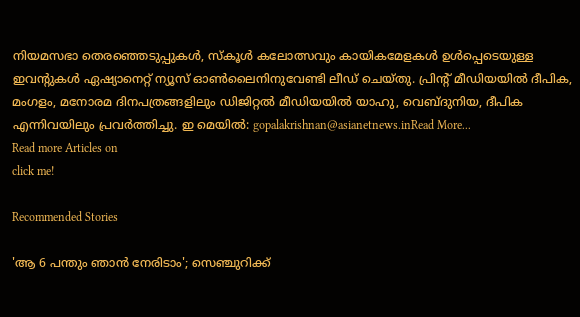നിയമസഭാ തെരഞ്ഞെടുപ്പുകള്‍, സ്കൂള്‍ കലോത്സവും കായികമേളകള്‍ ഉള്‍പ്പെടെയുള്ള ഇവന്‍റുകള്‍ ഏഷ്യാനെറ്റ് ന്യൂസ് ഓണ്‍ലൈനിനുവേണ്ടി ലീഡ് ചെയ്തു. പ്രിന്‍റ് മീഡിയയില്‍ ദീപിക, മംഗളം, മനോരമ ദിനപത്രങ്ങളിലും ഡിജിറ്റൽ മീഡിയയില്‍ യാഹു, വെബ്ദുനിയ, ദീപിക എന്നിവയിലും പ്രവര്‍ത്തിച്ചു. ഇ മെയില്‍: gopalakrishnan@asianetnews.inRead More...
Read more Articles on
click me!

Recommended Stories

'ആ 6 പന്തും ഞാന്‍ നേരിടാം'; സെഞ്ചുറിക്ക്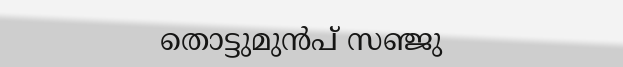തൊട്ടുമുൻപ് സഞ്ജു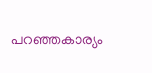പറഞ്ഞകാര്യം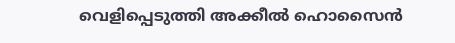വെളിപ്പെടുത്തി അക്കീൽ ഹൊസൈൻ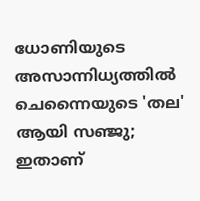ധോണിയുടെ അസാന്നിധ്യത്തിൽ ചെന്നൈയുടെ 'തല' ആയി സഞ്ജു; ഇതാണ്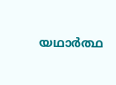യഥാര്‍ത്ഥ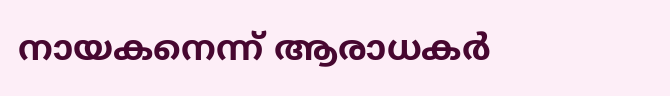നായകനെന്ന് ആരാധകർ